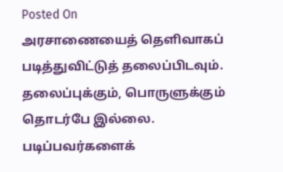Posted On
அரசாணையைத் தெளிவாகப் படித்துவிட்டுத் தலைப்பிடவும். தலைப்புக்கும், பொருளுக்கும் தொடர்பே இல்லை. படிப்பவர்களைக்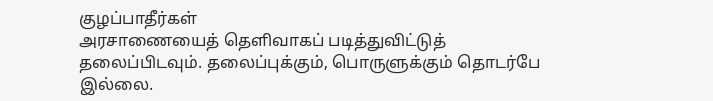குழப்பாதீர்கள்
அரசாணையைத் தெளிவாகப் படித்துவிட்டுத் தலைப்பிடவும். தலைப்புக்கும், பொருளுக்கும் தொடர்பே இல்லை.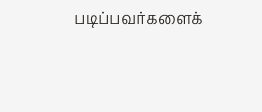படிப்பவர்களைக்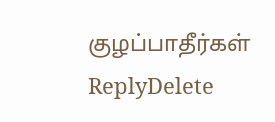குழப்பாதீர்கள்
ReplyDelete